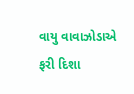વાયુ વાવાઝોડાએ ફરી દિશા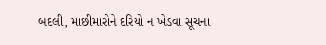બદલી, માછીમારોને દરિયો ન ખેડવા સૂચના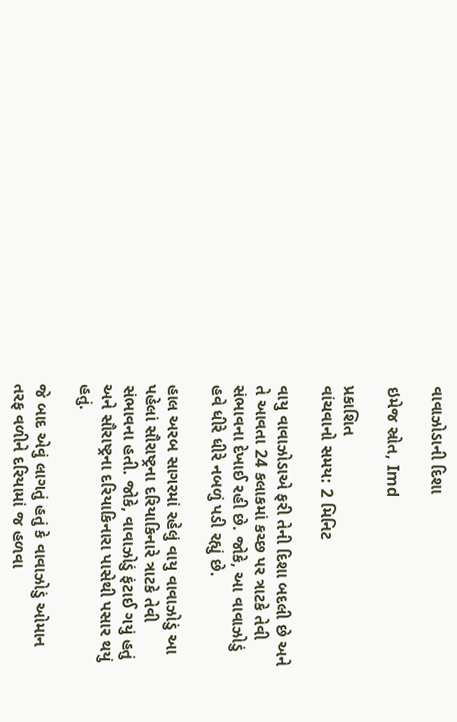વાવાઝોડાની દિશા

ઇમેજ સ્રોત, Imd

પ્રકાશિત
વાંચવાનો સમય: 2 મિનિટ

વાયુ વાવાઝોડાએ ફરી તેની દિશા બદલી છે અને તે આવતા 24 કલાકમાં કચ્છ પર ત્રાટકે તેવી સંભાવના દેખાઈ રહી છે. જોકે, આ વાવાઝોડું હવે ધીરે ધીરે નબળું પડી રહ્યું છે.

હાલ અરબ સાગરમાં રહેલું વાયુ વાવાઝોડું આ પહેલાં સૌરાષ્ટ્રના દરિયાકિનારે ત્રાટકે તેવી સંભાવના હતી. જોકે, વાવાઝોડું ફંટાઈ ગયું હતું અને સૌરાષ્ટ્રના દરિયાકિનારા પાસેથી પસાર થયું હતું.

જે બાદ એવું લાગતું હતું કે વાવાઝોડું ઓમાન તરફ વળીને દરિયામાં જ હળવા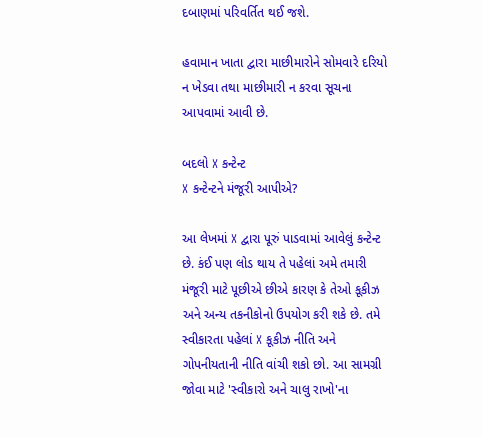દબાણમાં પરિવર્તિત થઈ જશે.

હવામાન ખાતા દ્વારા માછીમારોને સોમવારે દરિયો ન ખેડવા તથા માછીમારી ન કરવા સૂચના આપવામાં આવી છે.

બદલો X કન્ટેન્ટ
X કન્ટેન્ટને મંજૂરી આપીએ?

આ લેખમાં X દ્વારા પૂરું પાડવામાં આવેલું કન્ટેન્ટ છે. કંઈ પણ લોડ થાય તે પહેલાં અમે તમારી મંજૂરી માટે પૂછીએ છીએ કારણ કે તેઓ કૂકીઝ અને અન્ય તકનીકોનો ઉપયોગ કરી શકે છે. તમે સ્વીકારતા પહેલાં X કૂકીઝ નીતિ અને ગોપનીયતાની નીતિ વાંચી શકો છો. આ સામગ્રી જોવા માટે 'સ્વીકારો અને ચાલુ રાખો'ના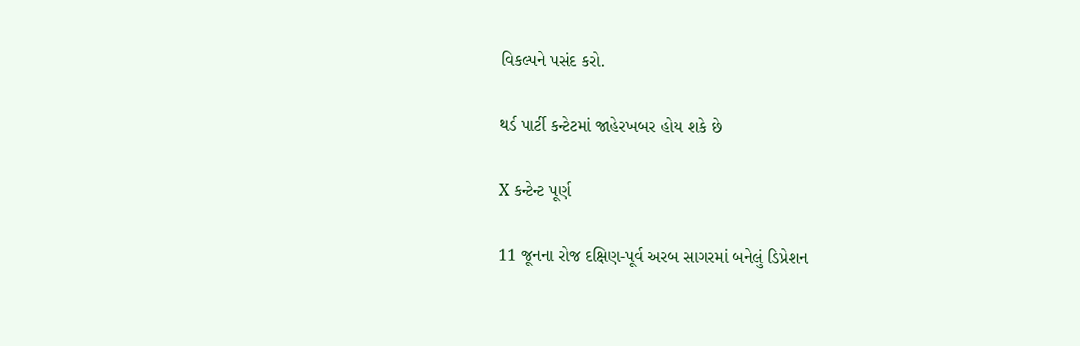વિકલ્પને પસંદ કરો.

થર્ડ પાર્ટી કન્ટેટમાં જાહેરખબર હોય શકે છે

X કન્ટેન્ટ પૂર્ણ

11 જૂનના રોજ દક્ષિણ-પૂર્વ અરબ સાગરમાં બનેલું ડિપ્રેશન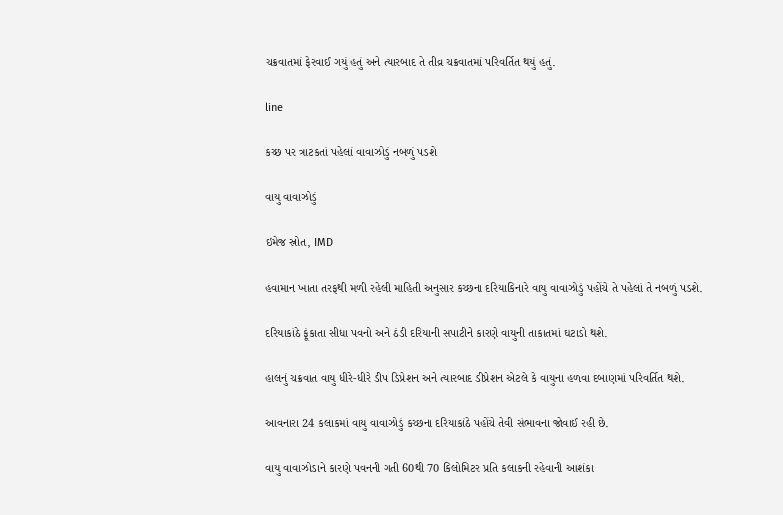ચક્રવાતમાં ફેરવાઈ ગયું હતું અને ત્યારબાદ તે તીવ્ર ચક્રવાતમાં પરિવર્તિત થયું હતું.

line

કચ્છ પર ત્રાટકતાં પહેલાં વાવાઝોડું નબળું પડશે

વાયુ વાવાઝોડું

ઇમેજ સ્રોત, IMD

હવામાન ખાતા તરફથી મળી રહેલી માહિતી અનુસાર કચ્છના દરિયાકિનારે વાયુ વાવાઝોડું પહોંચે તે પહેલાં તે નબળું પડશે.

દરિયાકાંઠે ફૂંકાતા સીધા પવનો અને ઠંડી દરિયાની સપાટીને કારણે વાયુની તાકાતમાં ઘટાડો થશે.

હાલનું ચક્રવાત વાયુ ધીરે-ધીરે ડીપ ડિપ્રેશન અને ત્યારબાદ ડીપ્રેશન એટલે કે વાયુના હળવા દબાણમાં પરિવર્તિત થશે.

આવનારા 24 કલાકમાં વાયુ વાવાઝોડું કચ્છના દરિયાકાંઠે પહોંચે તેવી સંભાવના જોવાઈ રહી છે.

વાયુ વાવાઝોડાને કારણે પવનની ગતી 60થી 70 કિલોમિટર પ્રતિ કલાકની રહેવાની આશંકા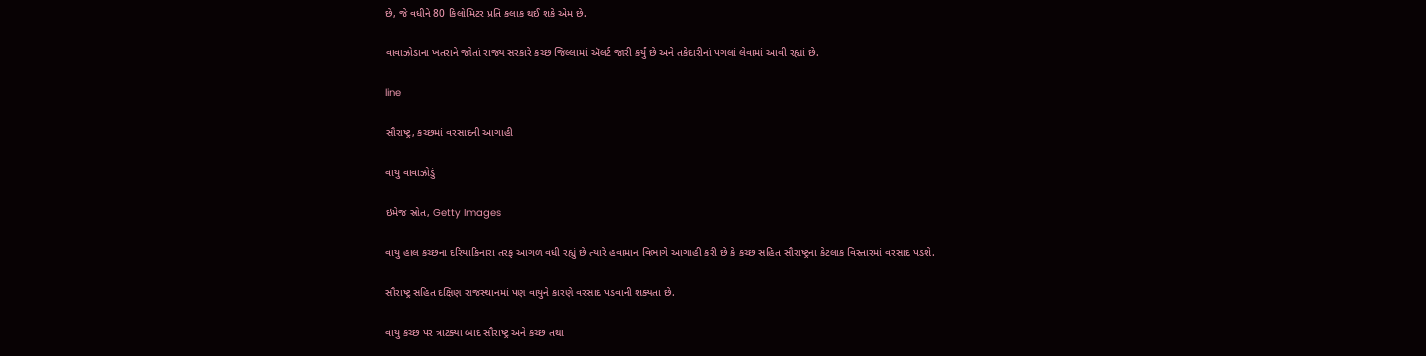છે, જે વધીને 80 કિલોમિટર પ્રતિ કલાક થઈ શકે એમ છે.

વાવાઝોડાના ખતરાને જોતાં રાજ્ય સરકારે કચ્છ જિલ્લામાં ઍલર્ટ જારી કર્યું છે અને તકેદારીનાં પગલાં લેવામાં આવી રહ્યાં છે.

line

સૌરાષ્ટ્ર, કચ્છમાં વરસાદની આગાહી

વાયુ વાવાઝોડું

ઇમેજ સ્રોત, Getty Images

વાયુ હાલ કચ્છના દરિયાકિનારા તરફ આગળ વધી રહ્યું છે ત્યારે હવામાન વિભાગે આગાહી કરી છે કે કચ્છ સહિત સૌરાષ્ટ્રના કેટલાક વિસ્તારમાં વરસાદ પડશે.

સૌરાષ્ટ્ર સહિત દક્ષિણ રાજસ્થાનમાં પણ વાયુને કારણે વરસાદ પડવાની શક્યતા છે.

વાયુ કચ્છ પર ત્રાટક્યા બાદ સૌરાષ્ટ્ર અને કચ્છ તથા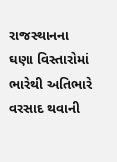રાજસ્થાનના ઘણા વિસ્તારોમાં ભારેથી અતિભારે વરસાદ થવાની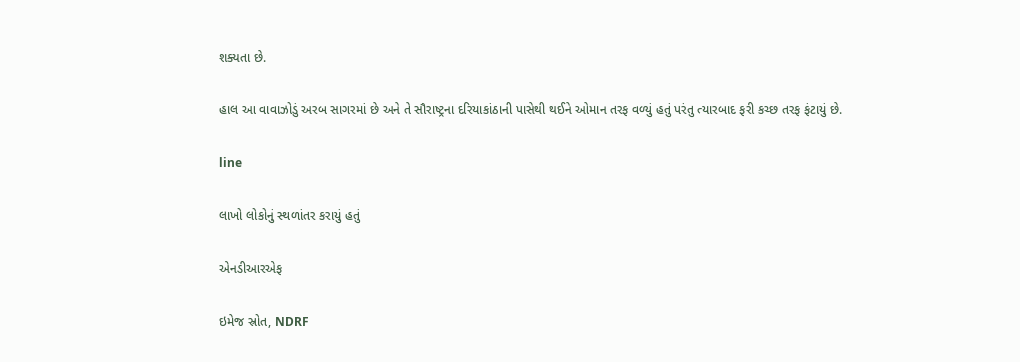શક્યતા છે.

હાલ આ વાવાઝોડું અરબ સાગરમાં છે અને તે સૌરાષ્ટ્રના દરિયાકાંઠાની પાસેથી થઈને ઓમાન તરફ વળ્યું હતું પરંતુ ત્યારબાદ ફરી કચ્છ તરફ ફંટાયું છે.

line

લાખો લોકોનું સ્થળાંતર કરાયું હતું

એનડીઆરએફ

ઇમેજ સ્રોત, NDRF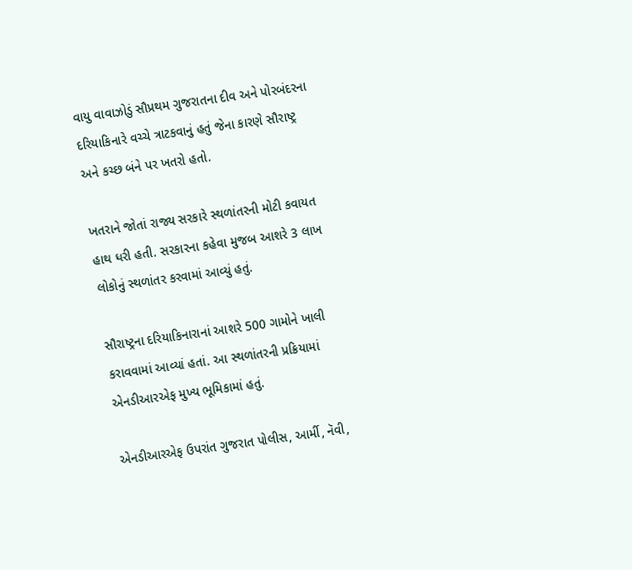વાયુ વાવાઝોડું સૌપ્રથમ ગુજરાતના દીવ અને પોરબંદરના દરિયાકિનારે વચ્ચે ત્રાટકવાનું હતું જેના કારણે સૌરાષ્ટ્ર અને કચ્છ બંને પર ખતરો હતો.

ખતરાને જોતાં રાજ્ય સરકારે સ્થળાંતરની મોટી કવાયત હાથ ધરી હતી. સરકારના કહેવા મુજબ આશરે 3 લાખ લોકોનું સ્થળાંતર કરવામાં આવ્યું હતું.

સૌરાષ્ટ્રના દરિયાકિનારાનાં આશરે 500 ગામોને ખાલી કરાવવામાં આવ્યાં હતાં. આ સ્થળાંતરની પ્રક્રિયામાં એનડીઆરએફ મુખ્ય ભૂમિકામાં હતું.

એનડીઆરએફ ઉપરાંત ગુજરાત પોલીસ, આર્મી, નૅવી,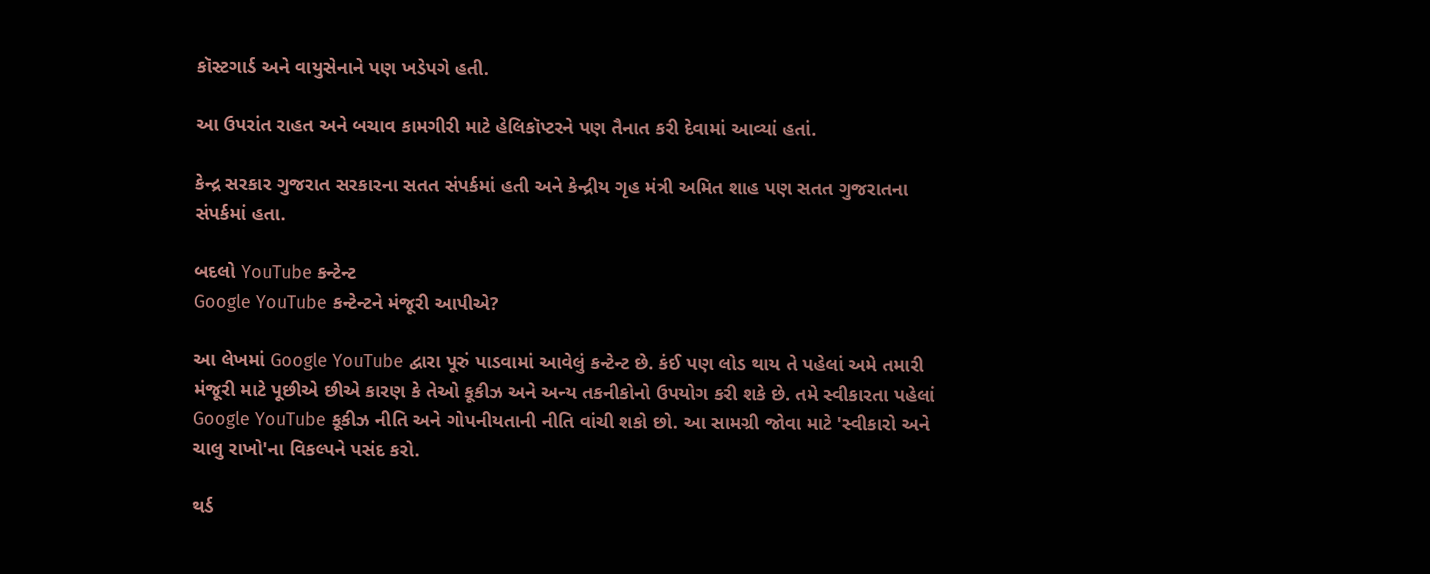કૉસ્ટગાર્ડ અને વાયુસેનાને પણ ખડેપગે હતી.

આ ઉપરાંત રાહત અને બચાવ કામગીરી માટે હેલિકૉપ્ટરને પણ તૈનાત કરી દેવામાં આવ્યાં હતાં.

કેન્દ્ર સરકાર ગુજરાત સરકારના સતત સંપર્કમાં હતી અને કેન્દ્રીય ગૃહ મંત્રી અમિત શાહ પણ સતત ગુજરાતના સંપર્કમાં હતા.

બદલો YouTube કન્ટેન્ટ
Google YouTube કન્ટેન્ટને મંજૂરી આપીએ?

આ લેખમાં Google YouTube દ્વારા પૂરું પાડવામાં આવેલું કન્ટેન્ટ છે. કંઈ પણ લોડ થાય તે પહેલાં અમે તમારી મંજૂરી માટે પૂછીએ છીએ કારણ કે તેઓ કૂકીઝ અને અન્ય તકનીકોનો ઉપયોગ કરી શકે છે. તમે સ્વીકારતા પહેલાં Google YouTube કૂકીઝ નીતિ અને ગોપનીયતાની નીતિ વાંચી શકો છો. આ સામગ્રી જોવા માટે 'સ્વીકારો અને ચાલુ રાખો'ના વિકલ્પને પસંદ કરો.

થર્ડ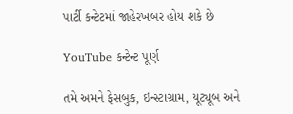પાર્ટી કન્ટેટમાં જાહેરખબર હોય શકે છે

YouTube કન્ટેન્ટ પૂર્ણ

તમે અમને ફેસબુક, ઇન્સ્ટાગ્રામ, યૂટ્યૂબ અને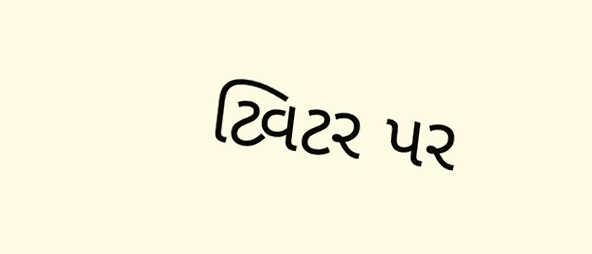ટ્વિટર પર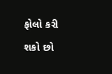ફોલો કરી શકો છો